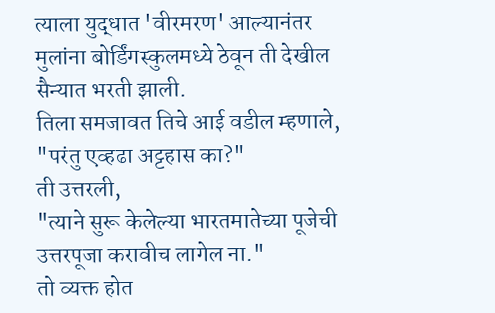त्याला युद्धात 'वीरमरण' आल्यानंतर मुलांना बोर्डिंगस्कुलमध्ये ठेवून ती देखील सैन्यात भरती झाली.
तिला समजावत तिचे आई वडील म्हणाले,
"परंतु एव्हढा अट्टहास का?"
ती उत्तरली,
"त्याने सुरू केलेल्या भारतमातेच्या पूजेची उत्तरपूजा करावीच लागेल ना."
तो व्यक्त होत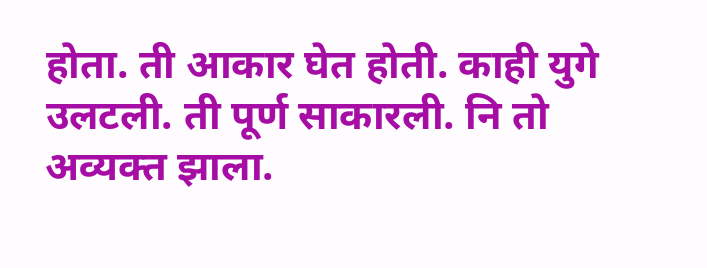होता. ती आकार घेत होती. काही युगे उलटली. ती पूर्ण साकारली. नि तो अव्यक्त झाला.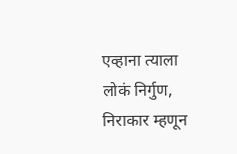एव्हाना त्याला लोकं निर्गुण, निराकार म्हणून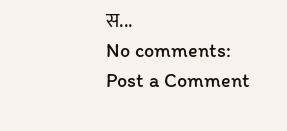स...
No comments:
Post a Comment